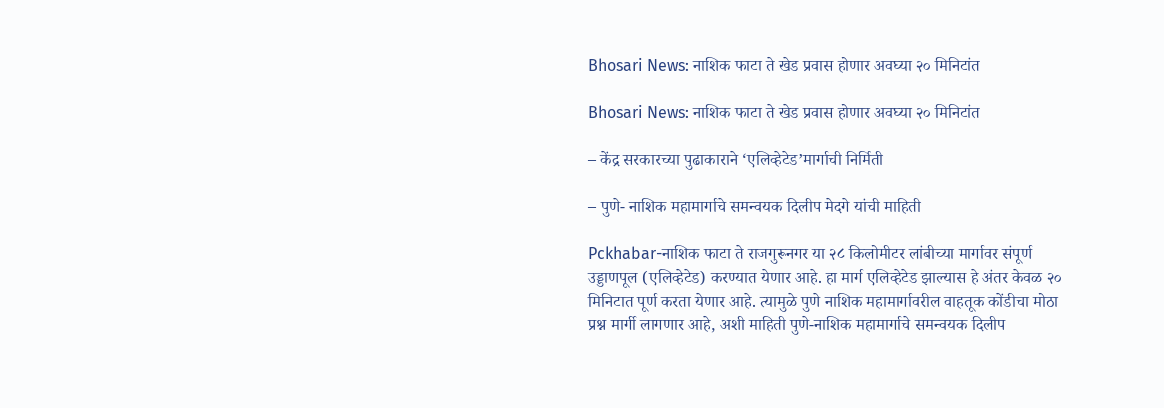Bhosari News: नाशिक फाटा ते खेड प्रवास होणार अवघ्या २० मिनिटांत

Bhosari News: नाशिक फाटा ते खेड प्रवास होणार अवघ्या २० मिनिटांत

– केंद्र सरकारच्या पुढाकाराने ‘एलिव्हेटेड’मार्गाची निर्मिती

– पुणे- नाशिक महामार्गाचे समन्वयक दिलीप मेदगे यांची माहिती

Pckhabar-नाशिक फाटा ते राजगुरूनगर या २८ किलोमीटर लांबीच्या मार्गावर संपूर्ण उड्डाणपूल (एलिव्हेटेड) करण्यात येणार आहे. हा मार्ग एलिव्हेटेड झाल्यास हे अंतर केवळ २० मिनिटात पूर्ण करता येणार आहे. त्यामुळे पुणे नाशिक महामार्गावरील वाहतूक कोंडीचा मोठा प्रश्न मार्गी लागणार आहे, अशी माहिती पुणे-नाशिक महामार्गाचे समन्वयक दिलीप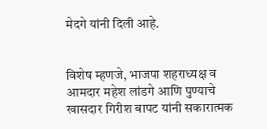मेदगे यांनी दिली आहे.


विशेष म्हणजे, भाजपा शहराध्यक्ष व आमदार महेश लांडगे आणि पुण्याचे खासदार गिरीश बापट यांनी सकारात्मक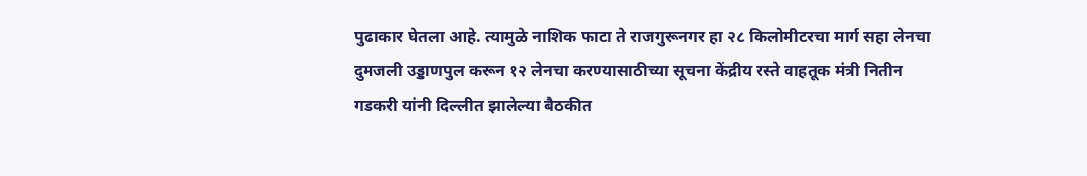पुढाकार घेतला आहे. त्यामुळे नाशिक फाटा ते राजगुरूनगर हा २८ किलोमीटरचा मार्ग सहा लेनचा दुमजली उड्डाणपुल करून १२ लेनचा करण्यासाठीच्या सूचना केंद्रीय रस्ते वाहतूक मंत्री नितीन गडकरी यांनी दिल्लीत झालेल्या बैठकीत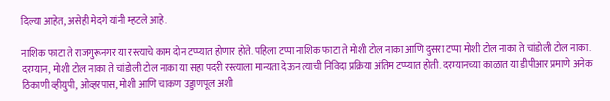दिल्या आहेत, असेही मेदगे यांनी म्हटले आहे.

नाशिक फाटा ते राजगुरूनगर या रस्त्याचे काम दोन टप्प्यात होणार होते. पहिला टप्पा नाशिक फाटा ते मोशी टोल नाका आणि दुसरा टप्पा मोशी टोल नाका ते चांडोली टोल नाका. दरम्यान, मोशी टोल नाका ते चांडोली टोल नाका या सहा पदरी रस्त्याला मान्यता देऊन त्याची निविदा प्रक्रिया अंतिम टप्प्यात होती. दरम्यानच्या काळात या डीपीआर प्रमाणे अनेक ठिकाणी व्हीयुपी, ओव्हरपास, मोशी आणि चाकण उड्डाणपूल अशी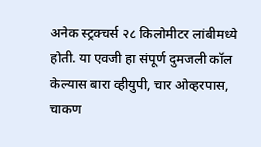अनेक स्ट्रक्चर्स २८ किलोमीटर लांबीमध्ये होती. या एवजी हा संपूर्ण दुमजली कॉल केल्यास बारा व्हीयुपी, चार ओव्हरपास, चाकण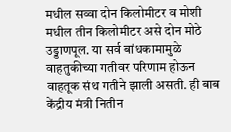मधील सव्वा दोन किलोमीटर व मोशी मधील तीन किलोमीटर असे दोन मोठे उड्डाणपूल. या सर्व बांधकामामुळे वाहतुकीच्या गतीवर परिणाम होऊन वाहतूक संथ गतीने झाली असती. ही बाब केंद्रीय मंत्री नितीन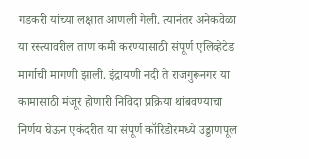गडकरी यांच्या लक्षात आणली गेली. त्यानंतर अनेकवेळा या रस्त्यावरील ताण कमी करण्यासाठी संपूर्ण एलिव्हेटेड मार्गाची मागणी झाली. इंद्रायणी नदी ते राजगुरूनगर या कामासाठी मंजूर होणारी निविदा प्रक्रिया थांबवण्याचा निर्णय घेऊन एकंदरीत या संपूर्ण कॉरिडोरमध्ये उड्डाणपूल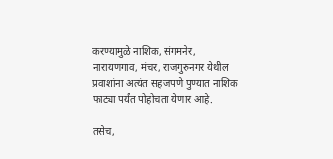करण्यामुळे नाशिक, संगमनेर, नारायणगाव, मंचर, राजगुरुनगर येथील प्रवाशांना अत्यंत सहजपणे पुण्यात नाशिक फाट्या पर्यंत पोहोचता येणार आहे.

तसेच,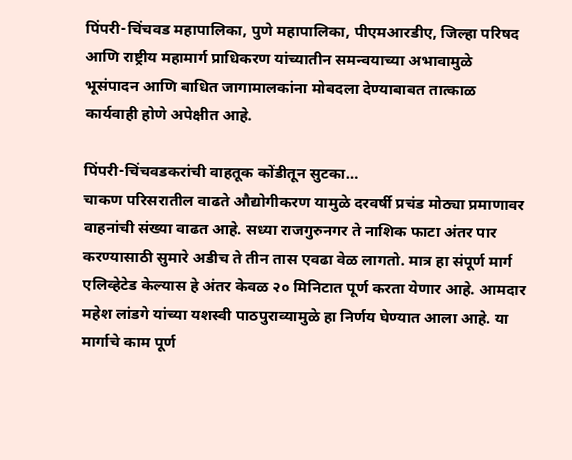पिंपरी-चिंचवड महापालिका, पुणे महापालिका, पीएमआरडीए, जिल्हा परिषद आणि राष्ट्रीय महामार्ग प्राधिकरण यांच्यातीन समन्वयाच्या अभावामुळे भूसंपादन आणि बाधित जागामालकांना मोबदला देण्याबाबत तात्काळ कार्यवाही होणे अपेक्षीत आहे.

पिंपरी-चिंचवडकरांची वाहतूक कोंडीतून सुटका…
चाकण परिसरातील वाढते औद्योगीकरण यामुळे दरवर्षी प्रचंड मोठ्या प्रमाणावर वाहनांची संख्या वाढत आहे. सध्या राजगुरुनगर ते नाशिक फाटा अंतर पार करण्यासाठी सुमारे अडीच ते तीन तास एवढा वेळ लागतो. मात्र हा संपूर्ण मार्ग एलिव्हेटेड केल्यास हे अंतर केवळ २० मिनिटात पूर्ण करता येणार आहे. आमदार महेश लांडगे यांच्या यशस्वी पाठपुराव्यामुळे हा निर्णय घेण्यात आला आहे. या मार्गाचे काम पूर्ण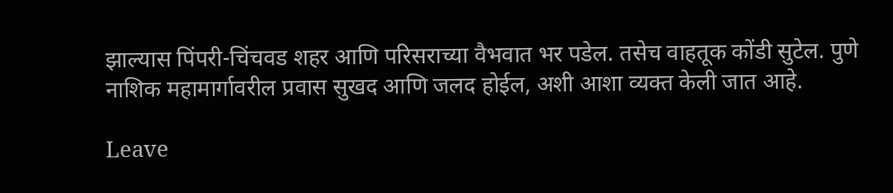झाल्यास पिंपरी-चिंचवड शहर आणि परिसराच्या वैभवात भर पडेल. तसेच वाहतूक कोंडी सुटेल. पुणे नाशिक महामार्गावरील प्रवास सुखद आणि जलद होईल, अशी आशा व्यक्त केली जात आहे.

Leave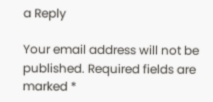a Reply

Your email address will not be published. Required fields are marked *